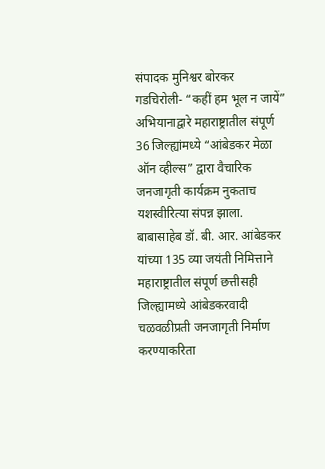संपादक मुनिश्वर बोरकर
गडचिरोली- “कहीं हम भूल न जायें” अभियानाद्वारे महाराष्ट्रातील संपूर्ण 36 जिल्ह्यांमध्ये “आंबेडकर मेळा ऑन व्हील्स” द्वारा वैचारिक जनजागृती कार्यक्रम नुकताच यशस्वीरित्या संपन्न झाला.
बाबासाहेब डॉ. बी. आर. आंबेडकर यांच्या 135 व्या जयंती निमित्ताने महाराष्ट्रातील संपूर्ण छत्तीसही जिल्ह्यामध्ये आंबेडकरवादी चळवळीप्रती जनजागृती निर्माण करण्याकरिता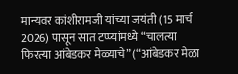मान्यवर कांशीरामजी यांच्या जयंती (15 मार्च 2026) पासून सात टप्प्यांमध्ये “चालत्या फिरत्या आंबेडकर मेळ्याचे” (“आंबेडकर मेळा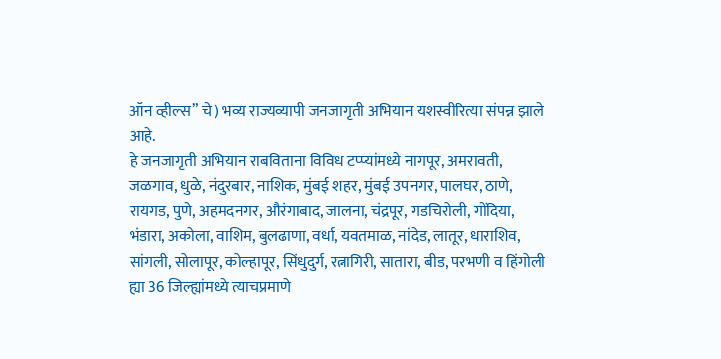ऑन व्हील्स” चे) भव्य राज्यव्यापी जनजागृती अभियान यशस्वीरित्या संपन्न झाले आहे.
हे जनजागृती अभियान राबविताना विविध टप्प्यांमध्ये नागपूर, अमरावती, जळगाव, धुळे, नंदुरबार, नाशिक, मुंबई शहर, मुंबई उपनगर, पालघर, ठाणे, रायगड, पुणे, अहमदनगर, औरंगाबाद, जालना, चंद्रपूर, गडचिरोली, गोंदिया, भंडारा, अकोला, वाशिम, बुलढाणा, वर्धा, यवतमाळ, नांदेड, लातूर, धाराशिव, सांगली, सोलापूर, कोल्हापूर, सिंधुदुर्ग, रत्नागिरी, सातारा, बीड, परभणी व हिंगोली ह्या 36 जिल्ह्यांमध्ये त्याचप्रमाणे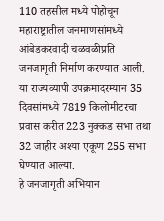110 तहसील मध्ये पोहोचून महाराष्ट्रातील जनमाणसांमध्ये आंबेडकरवादी चळवळीप्रति जनजागृती निर्माण करण्यात आली.
या राज्यव्यापी उपक्रमादरम्यान 35 दिवसांमध्ये 7819 किलोमीटरचा प्रवास करीत 223 नुक्कड सभा तथा 32 जाहीर अश्या एकूण 255 सभा घेण्यात आल्या.
हे जनजागृती अभियान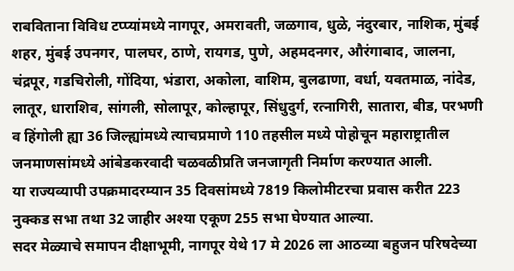राबविताना विविध टप्प्यांमध्ये नागपूर, अमरावती, जळगाव, धुळे, नंदुरबार, नाशिक, मुंबई शहर, मुंबई उपनगर, पालघर, ठाणे, रायगड, पुणे, अहमदनगर, औरंगाबाद, जालना, चंद्रपूर, गडचिरोली, गोंदिया, भंडारा, अकोला, वाशिम, बुलढाणा, वर्धा, यवतमाळ, नांदेड, लातूर, धाराशिव, सांगली, सोलापूर, कोल्हापूर, सिंधुदुर्ग, रत्नागिरी, सातारा, बीड, परभणी व हिंगोली ह्या 36 जिल्ह्यांमध्ये त्याचप्रमाणे 110 तहसील मध्ये पोहोचून महाराष्ट्रातील जनमाणसांमध्ये आंबेडकरवादी चळवळीप्रति जनजागृती निर्माण करण्यात आली.
या राज्यव्यापी उपक्रमादरम्यान 35 दिवसांमध्ये 7819 किलोमीटरचा प्रवास करीत 223 नुक्कड सभा तथा 32 जाहीर अश्या एकूण 255 सभा घेण्यात आल्या.
सदर मेळ्याचे समापन दीक्षाभूमी, नागपूर येथे 17 मे 2026 ला आठव्या बहुजन परिषदेच्या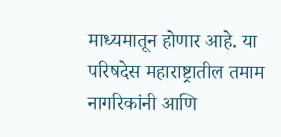माध्यमातून होणार आहे. या परिषदेस महाराष्ट्रातील तमाम नागरिकांनी आणि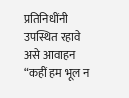प्रतिनिधींनी उपस्थित रहावे असे आवाहन “कहीं हम भूल न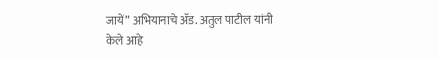जायें” अभियानाचे ॲड. अतुल पाटील यांनी केले आहे